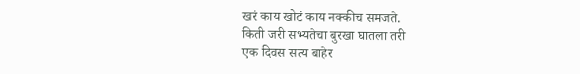खरं काय खोटं काय नक्कीच समजते.
किती जरी सभ्यतेचा बुरखा घातला तरी
एक दिवस सत्य बाहेर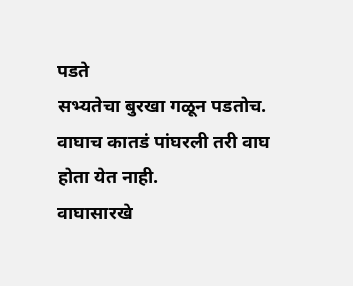पडते
सभ्यतेचा बुरखा गळून पडतोच.
वाघाच कातडं पांघरली तरी वाघ होता येत नाही.
वाघासारखे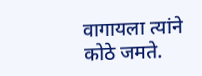वागायला त्यांने कोठे जमते.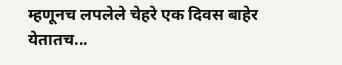म्हणूनच लपलेले चेहरे एक दिवस बाहेर येतातच...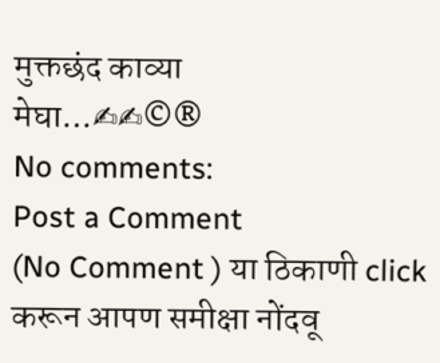मुक्तछंद काव्या
मेघा...✍✍©®
No comments:
Post a Comment
(No Comment ) या ठिकाणी click करून आपण समीक्षा नोंदवू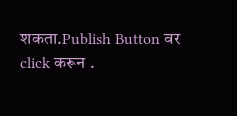शकता.Publish Button वर click करून .